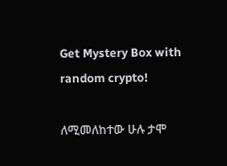Get Mystery Box with random crypto!

ለሚመለከተው ሁሉ ታሞ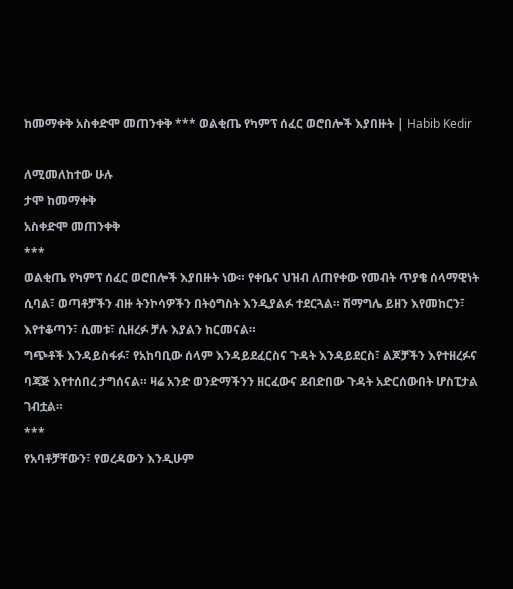ከመማቀቅ አስቀድሞ መጠንቀቅ *** ወልቂጤ የካምፕ ሰፈር ወሮበሎች እያበዙት | Habib Kedir

ለሚመለከተው ሁሉ
ታሞ ከመማቀቅ
አስቀድሞ መጠንቀቅ
***
ወልቂጤ የካምፕ ሰፈር ወሮበሎች እያበዙት ነው። የቀቤና ህዝብ ለጠየቀው የመብት ጥያቄ ሰላማዊነት ሲባል፣ ወጣቶቻችን ብዙ ትንኮሳዎችን በትዕግስት እንዲያልፉ ተደርጓል። ሽማግሌ ይዘን እየመከርን፣ እየተቆጣን፣ ሲመቱ፣ ሲዘረፉ ቻሉ እያልን ከርመናል።
ግጭቶች እንዳይስፋፉ፣ የአከባቢው ሰላም እንዳይደፈርስና ጉዳት እንዳይደርስ፣ ልጆቻችን እየተዘረፉና ባጃጅ እየተሰበረ ታግሰናል። ዛሬ አንድ ወንድማችንን ዘርፈውና ደብድበው ጉዳት አድርሰውበት ሆስፒታል ገብቷል።
***
የአባቶቻቸውን፣ የወረዳውን እንዲሁም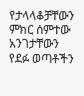የታላላቆቻቸውን ምክር ሰምተው አንገታቸውን የደፉ ወጣቶችን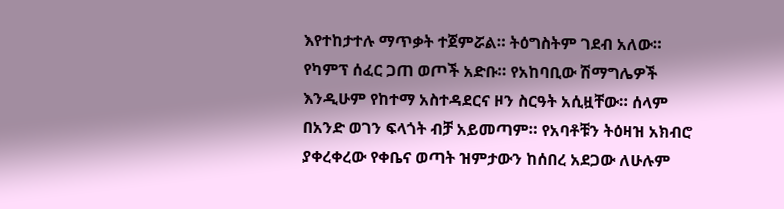እየተከታተሉ ማጥቃት ተጀምሯል። ትዕግስትም ገደብ አለው። የካምፕ ሰፈር ጋጠ ወጦች አድቡ። የአከባቢው ሽማግሌዎች እንዲሁም የከተማ አስተዳደርና ዞን ስርዓት አሲዟቸው። ሰላም በአንድ ወገን ፍላጎት ብቻ አይመጣም። የአባቶቹን ትዕዛዝ አክብሮ ያቀረቀረው የቀቤና ወጣት ዝምታውን ከሰበረ አደጋው ለሁሉም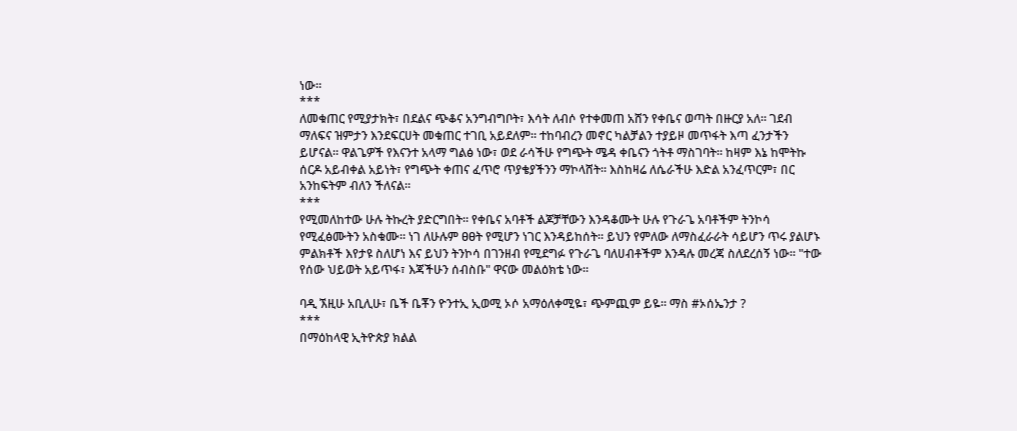ነው።
***
ለመቁጠር የሚያታክት፣ በደልና ጭቆና አንግብግቦት፣ እሳት ለብሶ የተቀመጠ አሸን የቀቤና ወጣት በዙርያ አለ። ገደብ ማለፍና ዝምታን እንደፍርሀት መቁጠር ተገቢ አይደለም። ተከባብረን መኖር ካልቻልን ተያይዞ መጥፋት እጣ ፈንታችን ይሆናል። ዋልጌዎች የእናንተ አላማ ግልፅ ነው፣ ወደ ራሳችሁ የግጭት ሜዳ ቀቤናን ጎትቶ ማስገባት። ከዛም እኔ ከሞትኩ ሰርዶ አይብቀል አይነት፣ የግጭት ቀጠና ፈጥሮ ጥያቄያችንን ማኮላሸት። እስከዛሬ ለሴራችሁ እድል አንፈጥርም፣ በር አንከፍትም ብለን ችለናል።
***
የሚመለከተው ሁሉ ትኩረት ያድርግበት። የቀቤና አባቶች ልጆቻቸውን እንዳቆሙት ሁሉ የጉራጌ አባቶችም ትንኮሳ የሚፈፅሙትን አስቁሙ። ነገ ለሁሉም ፀፀት የሚሆን ነገር እንዳይከሰት። ይህን የምለው ለማስፈራራት ሳይሆን ጥሩ ያልሆኑ ምልክቶች እየታዩ ስለሆነ እና ይህን ትንኮሳ በገንዘብ የሚደግፉ የጉራጌ ባለሀብቶችም እንዳሉ መረጃ ስለደረሰኝ ነው። "ተው የሰው ህይወት አይጥፋ፣ እጃችሁን ሰብስቡ" ዋናው መልዕክቴ ነው።

ባዲ ኧዚሁ አቢሊሁ፣ ቤች ቤቾን ዮንተኢ ኢወሚ ኦሶ አማዕለቀሚዬ፣ ጭምጪም ይዬ። ማስ #ኦሰኤንታ ?
***
በማዕከላዊ ኢትዮጵያ ክልል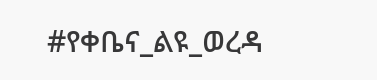#የቀቤና_ልዩ_ወረዳ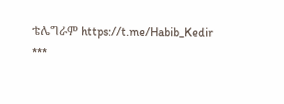ቴሌግራም https://t.me/Habib_Kedir
***